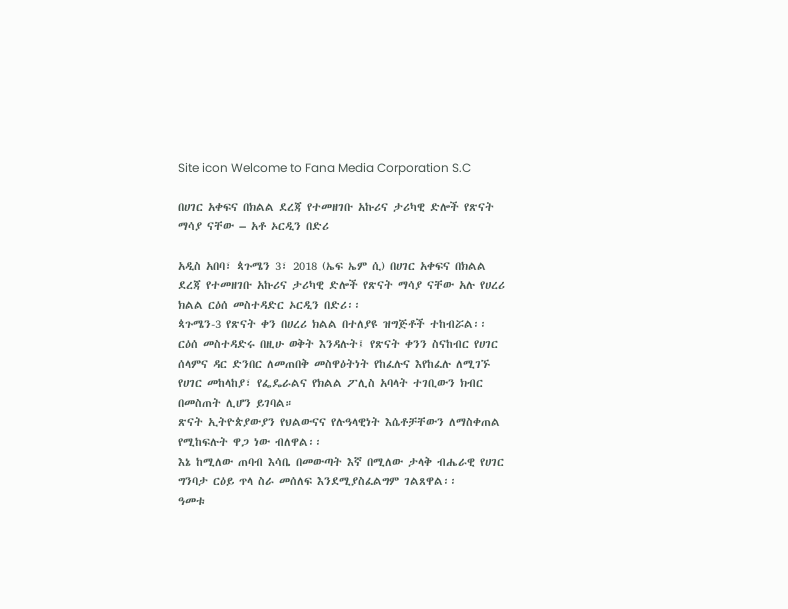Site icon Welcome to Fana Media Corporation S.C

በሀገር አቀፍና በክልል ደረጃ የተመዘገቡ አኩሪና ታሪካዊ ድሎች የጽናት ማሳያ ናቸው – አቶ ኦርዲን በድሪ

አዲስ አበባ፣ ጳጉሜን 3፣ 2018 (ኤፍ ኤም ሲ) በሀገር አቀፍና በክልል ደረጃ የተመዘገቡ አኩሪና ታሪካዊ ድሎች የጽናት ማሳያ ናቸው አሉ የሀረሪ ክልል ርዕሰ መስተዳድር ኦርዲን በድሪ፡፡
ጳጉሜን-3 የጽናት ቀን በሀረሪ ክልል በተለያዩ ዝግጅቶች ተከብሯል፡፡
ርዕሰ መስተዳድሩ በዚሁ ወቅት እንዳሉት፤ የጽናት ቀንን ስናከብር የሀገር ሰላምና ዳር ድንበር ለመጠበቅ መስዋዕትነት የከፈሉና እየከፈሉ ለሚገኙ የሀገር መከላከያ፣ የፌዴራልና የክልል ፖሊስ አባላት ተገቢውን ክብር በመስጠት ሊሆን ይገባል።
ጽናት ኢትዮጵያውያን የህልውናና የሉዓላዊነት እሴቶቻቸውን ለማስቀጠል የሚከፍሉት ዋጋ ነው ብለዋል፡፡
እኔ ከሚለው ጠባብ እሳቤ በመውጣት እኛ በሚለው ታላቅ ብሔራዊ የሀገር ግንባታ ርዕይ ጥላ ስራ መሰለፍ እንደሚያስፈልግም ገልጸዋል፡፡
ዓመቱ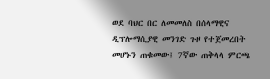ወደ ባህር በር ለመመለስ በሰላማዊና ዲፕሎማሲያዊ መንገድ ጉዞ የተጀመረበት መሆኑን ጠቁመው፤ 7ኛው ጠቅላላ ምርጫ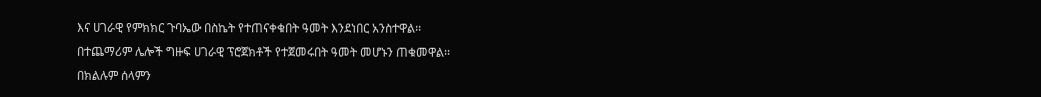እና ሀገራዊ የምክክር ጉባኤው በስኬት የተጠናቀቁበት ዓመት እንደነበር አንስተዋል፡፡
በተጨማሪም ሌሎች ግዙፍ ሀገራዊ ፕሮጀክቶች የተጀመሩበት ዓመት መሆኑን ጠቁመዋል፡፡
በክልሉም ሰላምን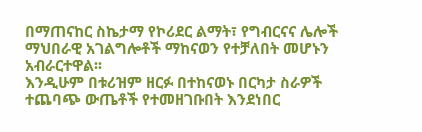በማጠናከር ስኬታማ የኮሪደር ልማት፣ የግብርናና ሌሎች ማህበራዊ አገልግሎቶች ማከናወን የተቻለበት መሆኑን አብራርተዋል፡፡
እንዲሁም በቱሪዝም ዘርፉ በተከናወኑ በርካታ ስራዎች ተጨባጭ ውጤቶች የተመዘገቡበት እንደነበር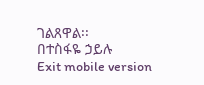ገልጸዋል፡፡
በተስፋዬ ኃይሉ
Exit mobile version